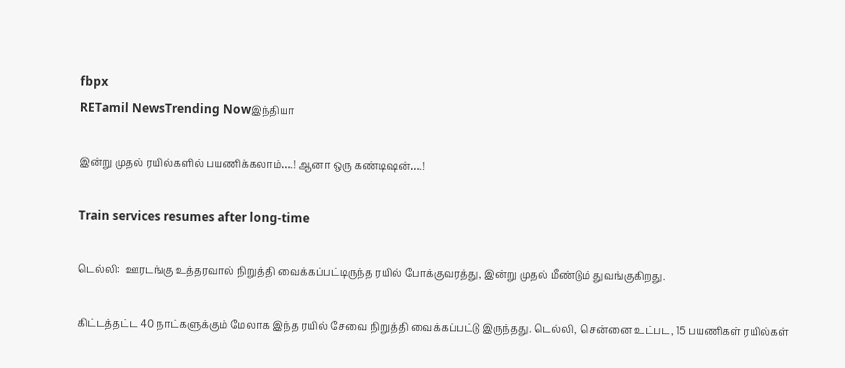fbpx
RETamil NewsTrending Nowஇந்தியா

இன்று முதல் ரயில்களில் பயணிக்கலாம்….! ஆனா ஒரு கண்டிஷன்….!

Train services resumes after long-time

டெல்லி:  ஊரடங்கு உத்தரவால் நிறுத்தி வைக்கப்பட்டிருந்த ரயில் போக்குவரத்து, இன்று முதல் மீண்டும் துவங்குகிறது.

கிட்டத்தட்ட 40 நாட்களுக்கும் மேலாக இந்த ரயில் சேவை நிறுத்தி வைக்கப்பட்டு இருந்தது. டெல்லி, சென்னை உட்பட, 15 பயணிகள் ரயில்கள்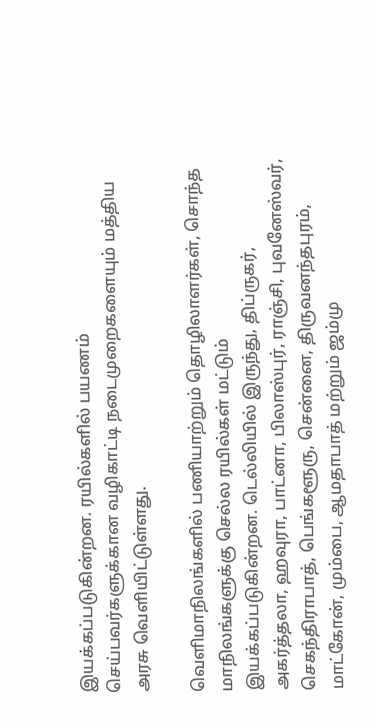இயக்கப்படுகின்றன. ரயில்களில் பயணம் செய்பவர்களுக்கான வழிகாட்டி நடைமுறைகளையும் மத்திய அரசு வெளியிட்டுள்ளது.

வெளிமாநிலங்களில் பணியாற்றும் தொழிலாளர்கள், சொந்த மாநிலங்களுக்கு செல்ல ரயில்கள் மட்டும் இயக்கப்படுகின்றன. டெல்லியில் இருந்து, திப்ருகர், அகர்த்தலா, ஹவுரா, பாட்னா, பிலாஸ்புர், ராஞ்சி, புவனேஸ்வர், செகந்திராபாத், பெங்களூரு, சென்னை, திருவனந்தபுரம், மாட்கோன், மும்பை, ஆமதாபாத் மற்றும் ஜம்மு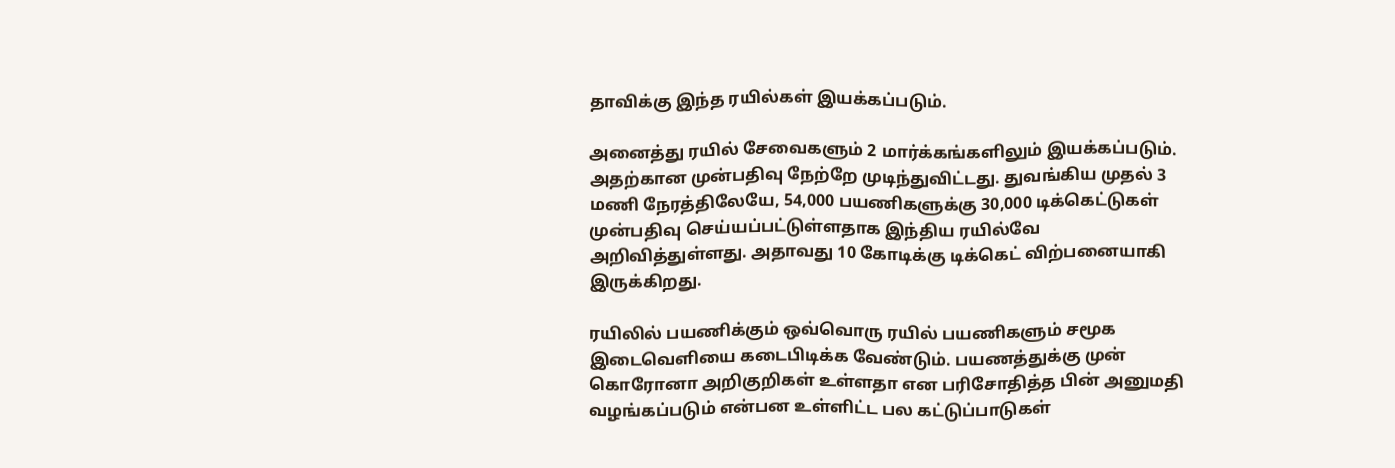தாவிக்கு இந்த ரயில்கள் இயக்கப்படும்.

அனைத்து ரயில் சேவைகளும் 2 மார்க்கங்களிலும் இயக்கப்படும். அதற்கான முன்பதிவு நேற்றே முடிந்துவிட்டது. துவங்கிய முதல் 3 மணி நேரத்திலேயே, 54,000 பயணிகளுக்கு 30,000 டிக்கெட்டுகள் முன்பதிவு செய்யப்பட்டுள்ளதாக இந்திய ரயில்வே அறிவித்துள்ளது. அதாவது 10 கோடிக்கு டிக்கெட் விற்பனையாகி இருக்கிறது.

ரயிலில் பயணிக்கும் ஒவ்வொரு ரயில் பயணிகளும் சமூக இடைவெளியை கடைபிடிக்க வேண்டும். பயணத்துக்கு முன் கொரோனா அறிகுறிகள் உள்ளதா என பரிசோதித்த பின் அனுமதி வழங்கப்படும் என்பன உள்ளிட்ட பல கட்டுப்பாடுகள்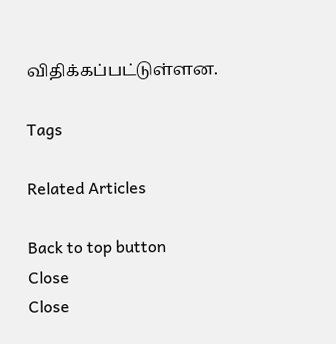விதிக்கப்பட்டுள்ளன.

Tags

Related Articles

Back to top button
Close
Close